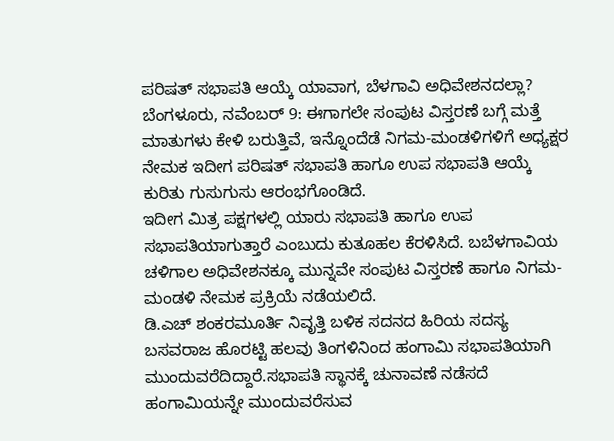ಪರಿಷತ್ ಸಭಾಪತಿ ಆಯ್ಕೆ ಯಾವಾಗ, ಬೆಳಗಾವಿ ಅಧಿವೇಶನದಲ್ಲಾ?
ಬೆಂಗಳೂರು, ನವೆಂಬರ್ 9: ಈಗಾಗಲೇ ಸಂಪುಟ ವಿಸ್ತರಣೆ ಬಗ್ಗೆ ಮತ್ತೆ ಮಾತುಗಳು ಕೇಳಿ ಬರುತ್ತಿವೆ, ಇನ್ನೊಂದೆಡೆ ನಿಗಮ-ಮಂಡಳಿಗಳಿಗೆ ಅಧ್ಯಕ್ಷರ ನೇಮಕ ಇದೀಗ ಪರಿಷತ್ ಸಭಾಪತಿ ಹಾಗೂ ಉಪ ಸಭಾಪತಿ ಆಯ್ಕೆ ಕುರಿತು ಗುಸುಗುಸು ಆರಂಭಗೊಂಡಿದೆ.
ಇದೀಗ ಮಿತ್ರ ಪಕ್ಷಗಳಲ್ಲಿ ಯಾರು ಸಭಾಪತಿ ಹಾಗೂ ಉಪ ಸಭಾಪತಿಯಾಗುತ್ತಾರೆ ಎಂಬುದು ಕುತೂಹಲ ಕೆರಳಿಸಿದೆ. ಬಬೆಳಗಾವಿಯ ಚಳಿಗಾಲ ಅಧಿವೇಶನಕ್ಕೂ ಮುನ್ನವೇ ಸಂಪುಟ ವಿಸ್ತರಣೆ ಹಾಗೂ ನಿಗಮ-ಮಂಡಳಿ ನೇಮಕ ಪ್ರಕ್ರಿಯೆ ನಡೆಯಲಿದೆ.
ಡಿ.ಎಚ್ ಶಂಕರಮೂರ್ತಿ ನಿವೃತ್ತಿ ಬಳಿಕ ಸದನದ ಹಿರಿಯ ಸದಸ್ಯ ಬಸವರಾಜ ಹೊರಟ್ಟಿ ಹಲವು ತಿಂಗಳಿನಿಂದ ಹಂಗಾಮಿ ಸಭಾಪತಿಯಾಗಿ ಮುಂದುವರೆದಿದ್ದಾರೆ.ಸಭಾಪತಿ ಸ್ಥಾನಕ್ಕೆ ಚುನಾವಣೆ ನಡೆಸದೆ ಹಂಗಾಮಿಯನ್ನೇ ಮುಂದುವರೆಸುವ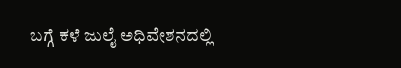ಬಗ್ಗೆ ಕಳೆ ಜುಲೈ ಅಧಿವೇಶನದಲ್ಲಿ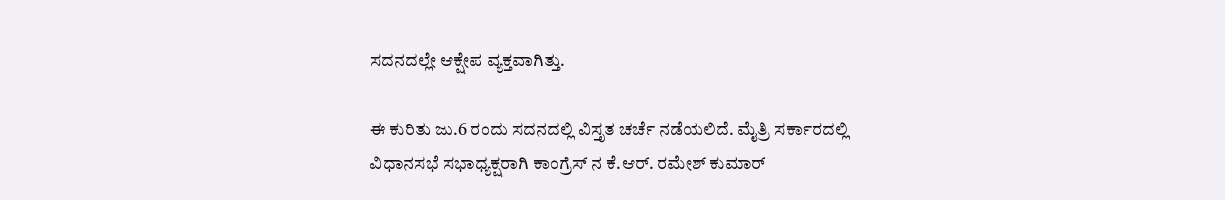ಸದನದಲ್ಲೇ ಆಕ್ಷೇಪ ವ್ಯಕ್ತವಾಗಿತ್ತು.

ಈ ಕುರಿತು ಜು.6 ರಂದು ಸದನದಲ್ಲಿ ವಿಸ್ತೃತ ಚರ್ಚೆ ನಡೆಯಲಿದೆ. ಮೈತ್ರಿ ಸರ್ಕಾರದಲ್ಲಿ ವಿಧಾನಸಭೆ ಸಭಾಧ್ಯಕ್ಷರಾಗಿ ಕಾಂಗ್ರೆಸ್ ನ ಕೆ.ಆರ್. ರಮೇಶ್ ಕುಮಾರ್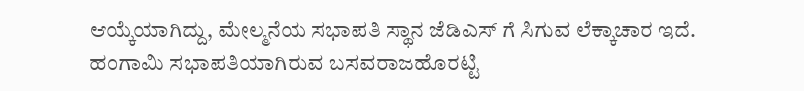ಆಯ್ಕೆಯಾಗಿದ್ದು, ಮೇಲ್ಮನೆಯ ಸಭಾಪತಿ ಸ್ಥಾನ ಜೆಡಿಎಸ್ ಗೆ ಸಿಗುವ ಲೆಕ್ಕಾಚಾರ ಇದೆ.
ಹಂಗಾಮಿ ಸಭಾಪತಿಯಾಗಿರುವ ಬಸವರಾಜಹೊರಟ್ಟಿ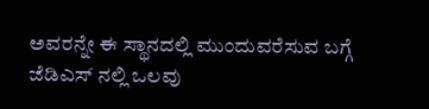ಅವರನ್ನೇ ಈ ಸ್ಥಾನದಲ್ಲಿ ಮುಂದುವರೆಸುವ ಬಗ್ಗೆ ಜೆಡಿಎಸ್ ನಲ್ಲಿ ಒಲವು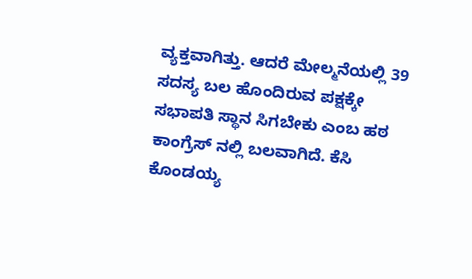ವ್ಯಕ್ತವಾಗಿತ್ತು. ಆದರೆ ಮೇಲ್ಮನೆಯಲ್ಲಿ 39 ಸದಸ್ಯ ಬಲ ಹೊಂದಿರುವ ಪಕ್ಷಕ್ಕೇ ಸಭಾಪತಿ ಸ್ಥಾನ ಸಿಗಬೇಕು ಎಂಬ ಹಠ ಕಾಂಗ್ರೆಸ್ ನಲ್ಲಿ ಬಲವಾಗಿದೆ. ಕೆಸಿ ಕೊಂಡಯ್ಯ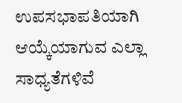ಉಪಸಭಾಪತಿಯಾಗಿ ಆಯ್ಕೆಯಾಗುವ ಎಲ್ಲಾ ಸಾಧ್ಯತೆಗಳಿವೆ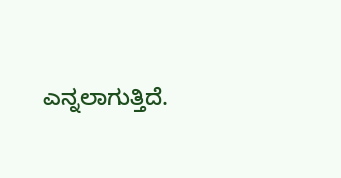ಎನ್ನಲಾಗುತ್ತಿದೆ.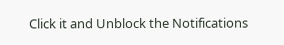Click it and Unblock the Notifications